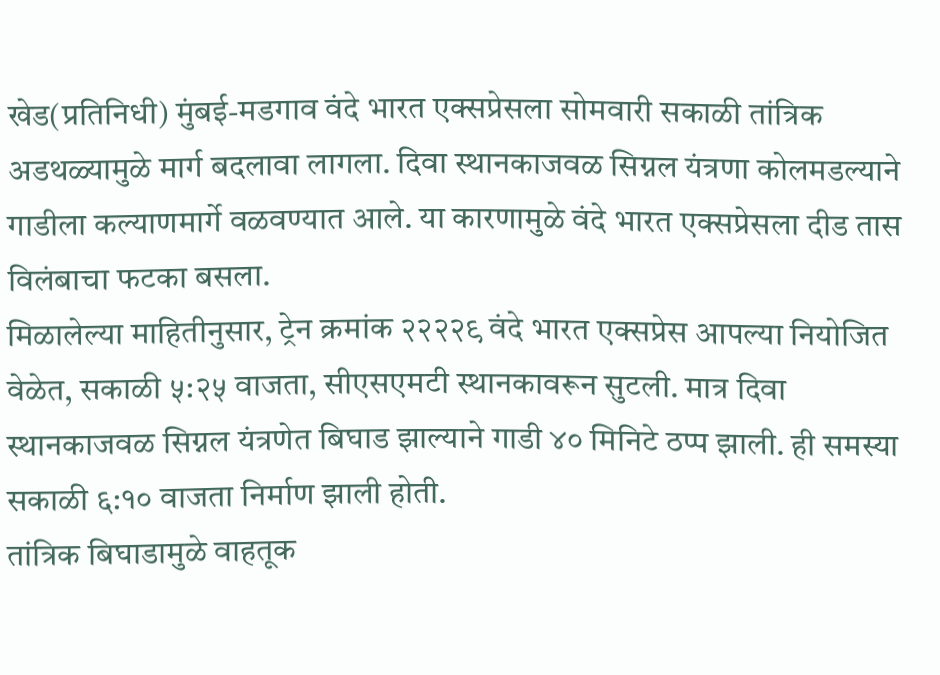खेड(प्रतिनिधी) मुंबई-मडगाव वंदे भारत एक्सप्रेसला सोमवारी सकाळी तांत्रिक अडथळ्यामुळे मार्ग बदलावा लागला. दिवा स्थानकाजवळ सिग्नल यंत्रणा कोलमडल्याने गाडीला कल्याणमार्गे वळवण्यात आले. या कारणामुळे वंदे भारत एक्सप्रेसला दीड तास विलंबाचा फटका बसला.
मिळालेल्या माहितीनुसार, ट्रेन क्रमांक २२२२९ वंदे भारत एक्सप्रेस आपल्या नियोजित वेळेत, सकाळी ५:२५ वाजता, सीएसएमटी स्थानकावरून सुटली. मात्र दिवा स्थानकाजवळ सिग्नल यंत्रणेत बिघाड झाल्याने गाडी ४० मिनिटे ठप्प झाली. ही समस्या सकाळी ६:१० वाजता निर्माण झाली होती.
तांत्रिक बिघाडामुळे वाहतूक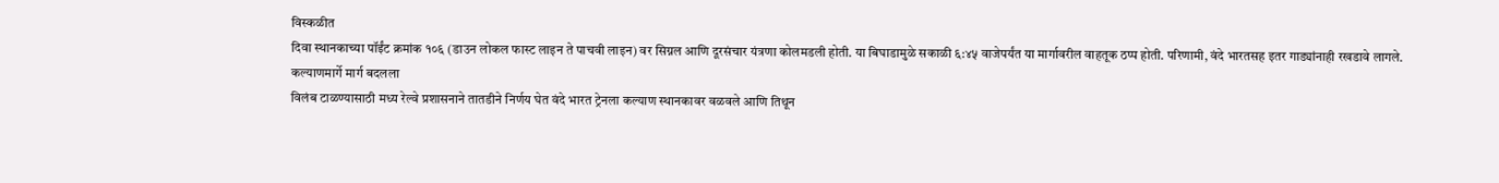विस्कळीत
दिवा स्थानकाच्या पॉईंट क्रमांक १०६ (डाउन लोकल फास्ट लाइन ते पाचवी लाइन) वर सिग्नल आणि दूरसंचार यंत्रणा कोलमडली होती. या बिघाडामुळे सकाळी ६:४५ वाजेपर्यंत या मार्गावरील वाहतूक ठप्प होती. परिणामी, वंदे भारतसह इतर गाड्यांनाही रखडावे लागले.
कल्याणमार्गे मार्ग बदलला
विलंब टाळण्यासाठी मध्य रेल्वे प्रशासनाने तातडीने निर्णय घेत वंदे भारत ट्रेनला कल्याण स्थानकावर वळवले आणि तिथून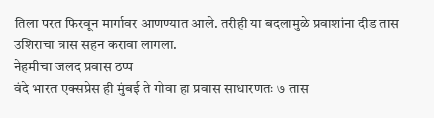तिला परत फिरवून मार्गावर आणण्यात आले. तरीही या बदलामुळे प्रवाशांना दीड तास उशिराचा त्रास सहन करावा लागला.
नेहमीचा जलद प्रवास ठप्प
वंदे भारत एक्सप्रेस ही मुंबई ते गोवा हा प्रवास साधारणतः ७ तास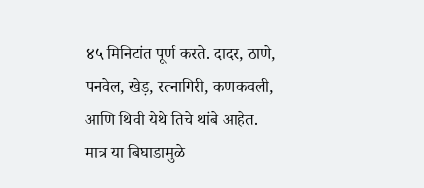४५ मिनिटांत पूर्ण करते. दादर, ठाणे, पनवेल, खेड़, रत्नागिरी, कणकवली, आणि थिवी येथे तिचे थांबे आहेत. मात्र या बिघाडामुळे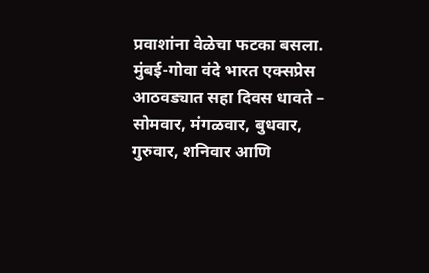प्रवाशांना वेळेचा फटका बसला.
मुंबई-गोवा वंदे भारत एक्सप्रेस आठवड्यात सहा दिवस धावते – सोमवार, मंगळवार, बुधवार, गुरुवार, शनिवार आणि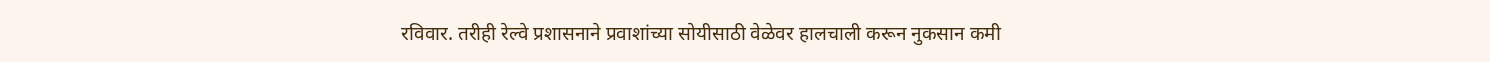रविवार. तरीही रेल्वे प्रशासनाने प्रवाशांच्या सोयीसाठी वेळेवर हालचाली करून नुकसान कमी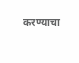करण्याचा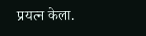प्रयत्न केला.